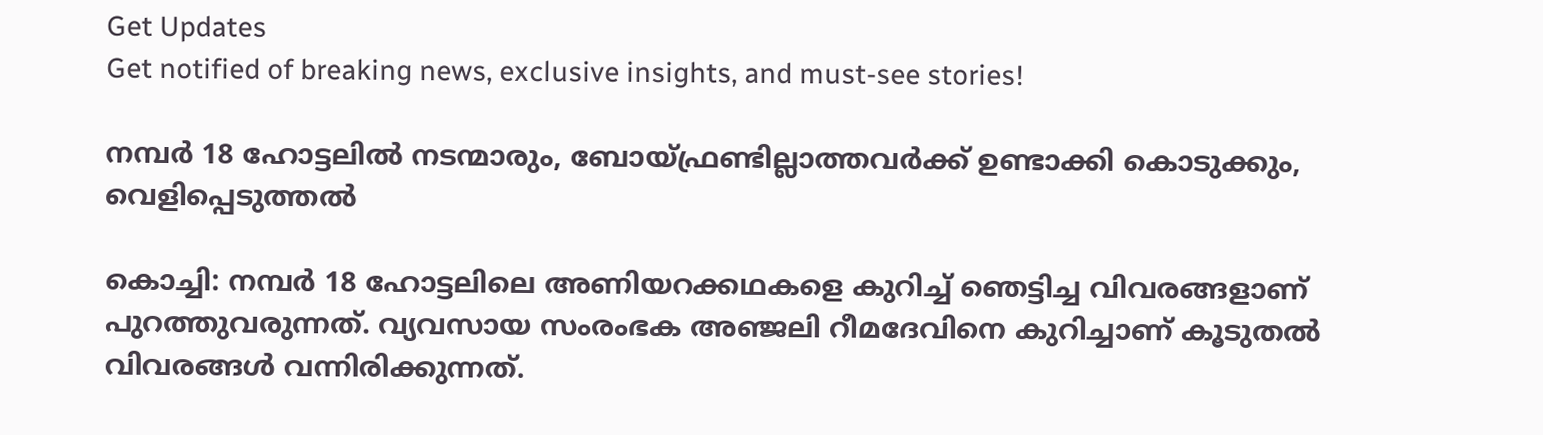Get Updates
Get notified of breaking news, exclusive insights, and must-see stories!

നമ്പര്‍ 18 ഹോട്ടലില്‍ നടന്മാരും, ബോയ്ഫ്രണ്ടില്ലാത്തവര്‍ക്ക് ഉണ്ടാക്കി കൊടുക്കും, വെളിപ്പെടുത്തല്‍

കൊച്ചി: നമ്പര്‍ 18 ഹോട്ടലിലെ അണിയറക്കഥകളെ കുറിച്ച് ഞെട്ടിച്ച വിവരങ്ങളാണ് പുറത്തുവരുന്നത്. വ്യവസായ സംരംഭക അഞ്ജലി റീമദേവിനെ കുറിച്ചാണ് കൂടുതല്‍ വിവരങ്ങള്‍ വന്നിരിക്കുന്നത്.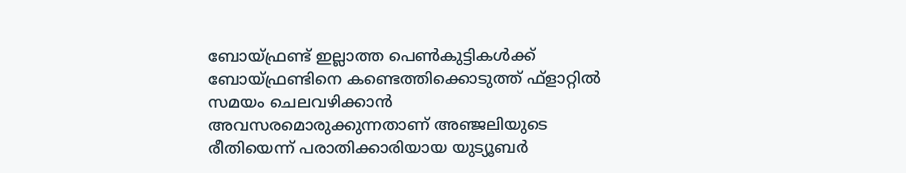ബോയ്ഫ്രണ്ട് ഇല്ലാത്ത പെണ്‍കുട്ടികള്‍ക്ക് ബോയ്ഫ്രണ്ടിനെ കണ്ടെത്തിക്കൊടുത്ത് ഫ്‌ളാറ്റില്‍ സമയം ചെലവഴിക്കാന്‍ അവസരമൊരുക്കുന്നതാണ് അഞ്ജലിയുടെ രീതിയെന്ന് പരാതിക്കാരിയായ യുട്യൂബര്‍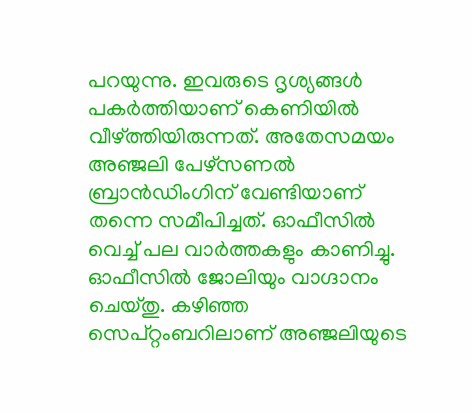പറയുന്നു. ഇവരുടെ ദൃശ്യങ്ങള്‍ പകര്‍ത്തിയാണ് കെണിയില്‍ വീഴ്ത്തിയിരുന്നത്. അതേസമയം അഞ്ജലി പേഴ്‌സണല്‍ ബ്രാന്‍ഡിംഗിന് വേണ്ടിയാണ് തന്നെ സമീപിച്ചത്. ഓഫീസില്‍ വെച്ച് പല വാര്‍ത്തകളും കാണിച്ചു. ഓഫീസില്‍ ജോലിയും വാഗ്ദാനം ചെയ്തു. കഴിഞ്ഞ സെപ്റ്റംബറിലാണ് അഞ്ജലിയുടെ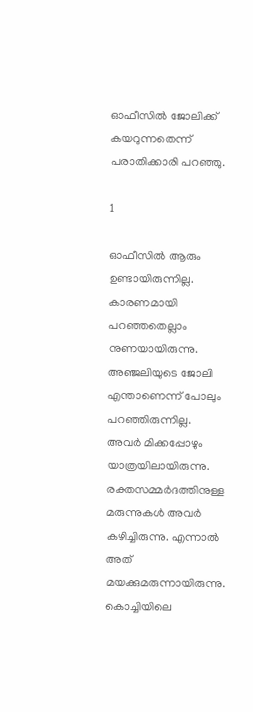ഓഫീസില്‍ ജോലിക്ക് കയറുന്നതെന്ന് പരാതിക്കാരി പറഞ്ഞു.

1

ഓഫീസില്‍ ആരും ഉണ്ടായിരുന്നില്ല. കാരണമായി പറഞ്ഞതെല്ലാം നുണയായിരുന്നു. അഞ്ജലിയുടെ ജോലി എന്താണെന്ന് പോലും പറഞ്ഞിരുന്നില്ല. അവര്‍ മിക്കപ്പോഴും യാത്രയിലായിരുന്നു. രക്തസമ്മര്‍ദത്തിനുള്ള മരുന്നുകള്‍ അവര്‍ കഴിച്ചിരുന്നു. എന്നാല്‍ അത് മയക്കുമരുന്നായിരുന്നു. കൊച്ചിയിലെ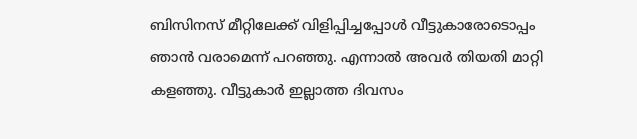ബിസിനസ് മീറ്റിലേക്ക് വിളിപ്പിച്ചപ്പോള്‍ വീട്ടുകാരോടൊപ്പം ഞാന്‍ വരാമെന്ന് പറഞ്ഞു. എന്നാല്‍ അവര്‍ തിയതി മാറ്റി കളഞ്ഞു. വീട്ടുകാര്‍ ഇല്ലാത്ത ദിവസം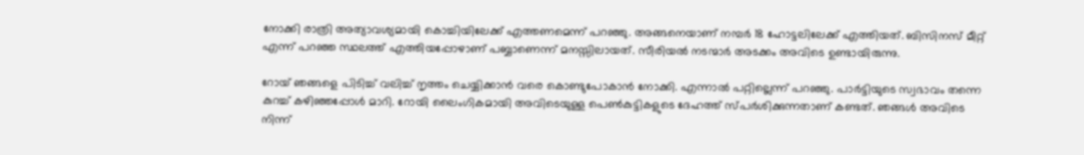നോക്കി രാത്രി അത്യാവശ്യമായി കൊച്ചിയിലേക്ക് എത്തണമെന്ന് പറഞ്ഞു. അങ്ങനെയാണ് നമ്പര്‍ 18 ഹോട്ടലിലേക്ക് എത്തിയത്. ബിസിനസ് മീറ്റ് എന്ന് പറഞ്ഞ സ്ഥലത്ത് എത്തിയപ്പോഴാണ് പബ്ബാണെന്ന് മനസ്സിലായത്. സീരിയല്‍ നടന്മാര്‍ അടക്കം അവിടെ ഉണ്ടായിരുന്നു.

റോയ് ഞങ്ങളെ പിടിച്ച് വലിച്ച് നൃത്തം ചെയ്യിക്കാന്‍ വരെ കൊണ്ടുപോകാന്‍ നോക്കി. എന്നാല്‍ പറ്റില്ലെന്ന് പറഞ്ഞു. പാര്‍ട്ടിയുടെ സ്വഭാവം തന്നെ കുറച്ച് കഴിഞ്ഞപ്പോള്‍ മാറി. റോയി ലൈംഗികമായി അവിടെയുള്ള പെണ്‍കുട്ടികളുടെ ദേഹത്ത് സ്പര്‍ശിക്കുന്നതാണ് കണ്ടത്. ഞങ്ങള്‍ അവിടെ നിന്ന്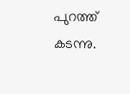പുറത്ത് കടന്നു.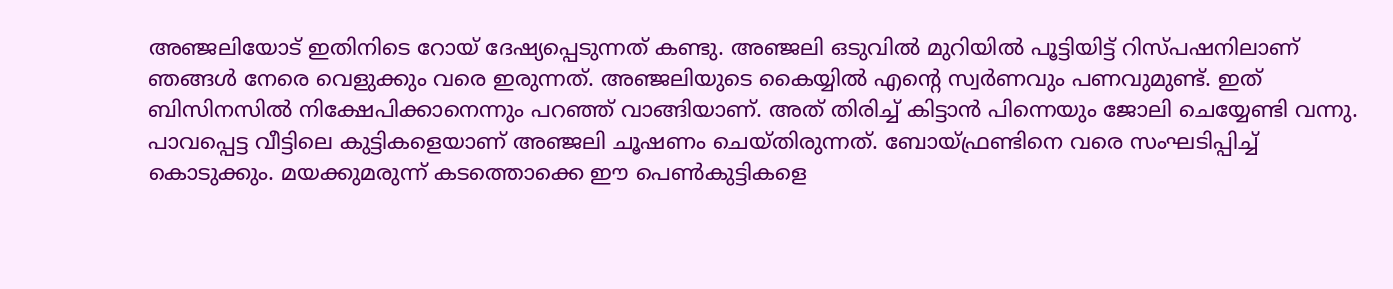അഞ്ജലിയോട് ഇതിനിടെ റോയ് ദേഷ്യപ്പെടുന്നത് കണ്ടു. അഞ്ജലി ഒടുവില്‍ മുറിയില്‍ പൂട്ടിയിട്ട് റിസ്പഷനിലാണ് ഞങ്ങള്‍ നേരെ വെളുക്കും വരെ ഇരുന്നത്. അഞ്ജലിയുടെ കൈയ്യില്‍ എന്റെ സ്വര്‍ണവും പണവുമുണ്ട്. ഇത് ബിസിനസില്‍ നിക്ഷേപിക്കാനെന്നും പറഞ്ഞ് വാങ്ങിയാണ്. അത് തിരിച്ച് കിട്ടാന്‍ പിന്നെയും ജോലി ചെയ്യേണ്ടി വന്നു. പാവപ്പെട്ട വീട്ടിലെ കുട്ടികളെയാണ് അഞ്ജലി ചൂഷണം ചെയ്തിരുന്നത്. ബോയ്ഫ്രണ്ടിനെ വരെ സംഘടിപ്പിച്ച് കൊടുക്കും. മയക്കുമരുന്ന് കടത്തൊക്കെ ഈ പെണ്‍കുട്ടികളെ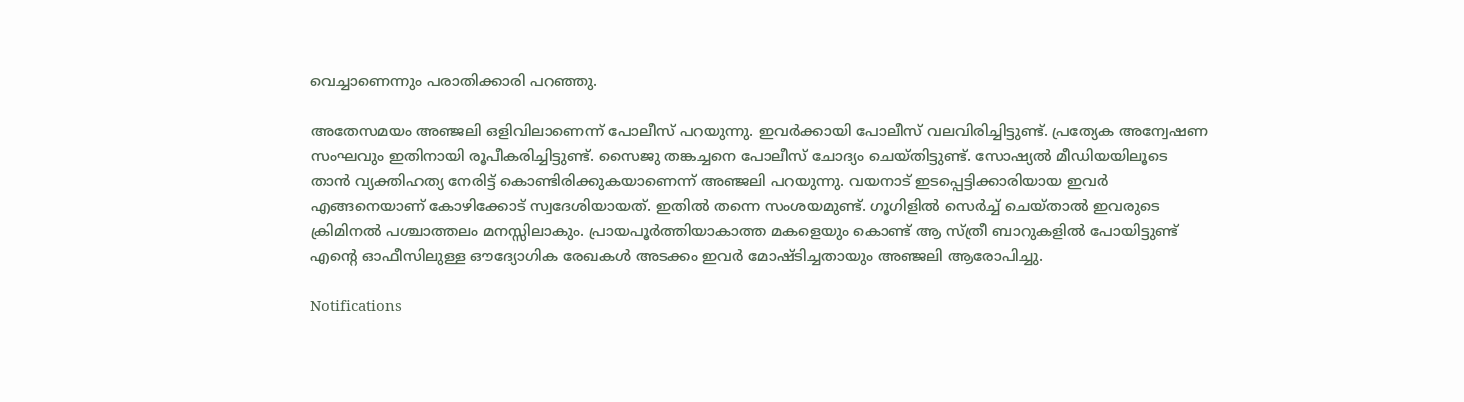വെച്ചാണെന്നും പരാതിക്കാരി പറഞ്ഞു.

അതേസമയം അഞ്ജലി ഒളിവിലാണെന്ന് പോലീസ് പറയുന്നു. ഇവര്‍ക്കായി പോലീസ് വലവിരിച്ചിട്ടുണ്ട്. പ്രത്യേക അന്വേഷണ സംഘവും ഇതിനായി രൂപീകരിച്ചിട്ടുണ്ട്. സൈജു തങ്കച്ചനെ പോലീസ് ചോദ്യം ചെയ്തിട്ടുണ്ട്. സോഷ്യല്‍ മീഡിയയിലൂടെ താന്‍ വ്യക്തിഹത്യ നേരിട്ട് കൊണ്ടിരിക്കുകയാണെന്ന് അഞ്ജലി പറയുന്നു. വയനാട് ഇടപ്പെട്ടിക്കാരിയായ ഇവര്‍ എങ്ങനെയാണ് കോഴിക്കോട് സ്വദേശിയായത്. ഇതില്‍ തന്നെ സംശയമുണ്ട്. ഗൂഗിളില്‍ സെര്‍ച്ച് ചെയ്താല്‍ ഇവരുടെ ക്രിമിനല്‍ പശ്ചാത്തലം മനസ്സിലാകും. പ്രായപൂര്‍ത്തിയാകാത്ത മകളെയും കൊണ്ട് ആ സ്ത്രീ ബാറുകളില്‍ പോയിട്ടുണ്ട് എന്റെ ഓഫീസിലുള്ള ഔദ്യോഗിക രേഖകള്‍ അടക്കം ഇവര്‍ മോഷ്ടിച്ചതായും അഞ്ജലി ആരോപിച്ചു.

Notifications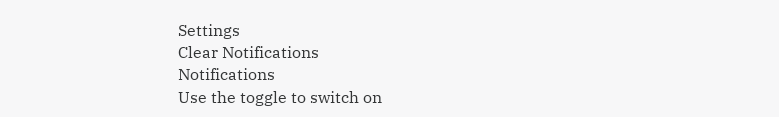Settings
Clear Notifications
Notifications
Use the toggle to switch on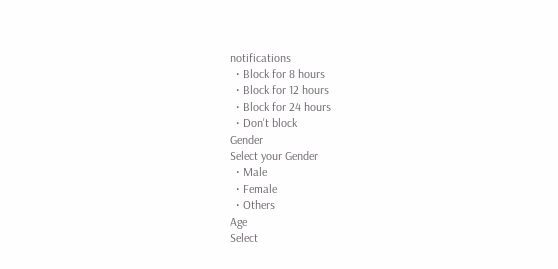notifications
  • Block for 8 hours
  • Block for 12 hours
  • Block for 24 hours
  • Don't block
Gender
Select your Gender
  • Male
  • Female
  • Others
Age
Select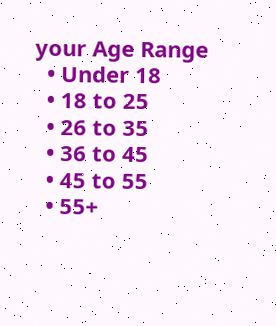your Age Range
  • Under 18
  • 18 to 25
  • 26 to 35
  • 36 to 45
  • 45 to 55
  • 55+